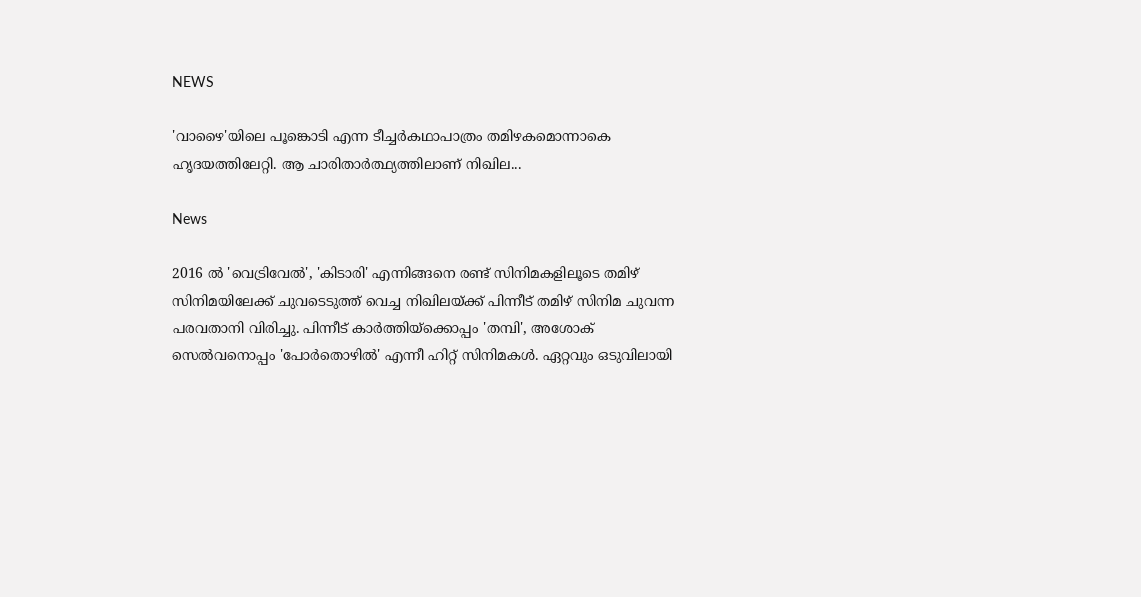NEWS

'വാഴൈ'യിലെ പൂങ്കൊടി എന്ന ടീച്ചര്‍കഥാപാത്രം തമിഴകമൊന്നാകെ ഹൃദയത്തിലേറ്റി. ആ ചാരിതാര്‍ത്ഥ്യത്തിലാണ് നിഖില...

News

2016 ല്‍ 'വെട്രിവേല്‍', 'കിടാരി' എന്നിങ്ങനെ രണ്ട് സിനിമകളിലൂടെ തമിഴ് സിനിമയിലേക്ക് ചുവടെടുത്ത് വെച്ച നിഖിലയ്ക്ക് പിന്നീട് തമിഴ് സിനിമ ചുവന്ന പരവതാനി വിരിച്ചു. പിന്നീട് കാര്‍ത്തിയ്ക്കൊപ്പം 'തമ്പി', അശോക് സെല്‍വനൊപ്പം 'പോര്‍തൊഴില്‍' എന്നീ ഹിറ്റ് സിനിമകള്‍. ഏറ്റവും ഒടുവിലായി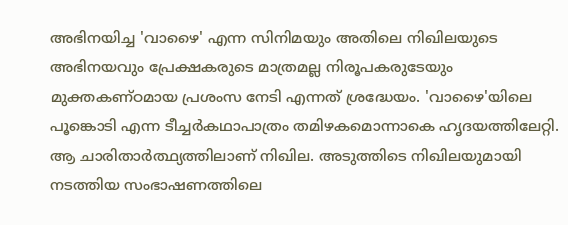അഭിനയിച്ച 'വാഴൈ' എന്ന സിനിമയും അതിലെ നിഖിലയുടെ അഭിനയവും പ്രേക്ഷകരുടെ മാത്രമല്ല നിരൂപകരുടേയും മുക്തകണ്ഠമായ പ്രശംസ നേടി എന്നത് ശ്രദ്ധേയം. 'വാഴൈ'യിലെ പൂങ്കൊടി എന്ന ടീച്ചര്‍കഥാപാത്രം തമിഴകമൊന്നാകെ ഹൃദയത്തിലേറ്റി. ആ ചാരിതാര്‍ത്ഥ്യത്തിലാണ് നിഖില. അടുത്തിടെ നിഖിലയുമായി നടത്തിയ സംഭാഷണത്തിലെ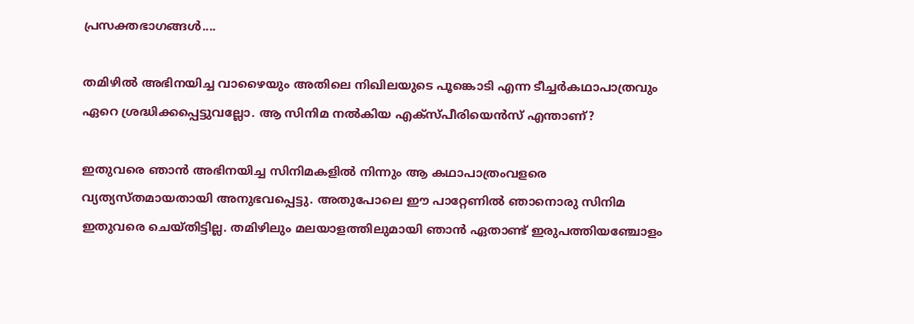പ്രസക്തഭാഗങ്ങള്‍....

തമിഴില്‍ അഭിനയിച്ച വാഴൈയും അതിലെ നിഖിലയുടെ പൂങ്കൊടി എന്ന ടീച്ചര്‍കഥാപാത്രവും ഏറെ ശ്രദ്ധിക്കപ്പെട്ടുവല്ലോ. ആ സിനിമ നല്‍കിയ എക്സ്പീരിയെന്‍സ് എന്താണ്?

ഇതുവരെ ഞാന്‍ അഭിനയിച്ച സിനിമകളില്‍ നിന്നും ആ കഥാപാത്രംവളരെ വ്യത്യസ്തമായതായി അനുഭവപ്പെട്ടു. അതുപോലെ ഈ പാറ്റേണില്‍ ഞാനൊരു സിനിമ ഇതുവരെ ചെയ്തിട്ടില്ല. തമിഴിലും മലയാളത്തിലുമായി ഞാന്‍ ഏതാണ്ട് ഇരുപത്തിയഞ്ചോളം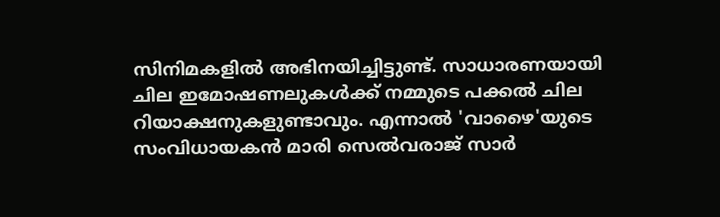സിനിമകളില്‍ അഭിനയിച്ചിട്ടുണ്ട്. സാധാരണയായി ചില ഇമോഷണലുകള്‍ക്ക് നമ്മുടെ പക്കല്‍ ചില റിയാക്ഷനുകളുണ്ടാവും. എന്നാല്‍ 'വാഴൈ'യുടെ സംവിധായകന്‍ മാരി സെല്‍വരാജ് സാര്‍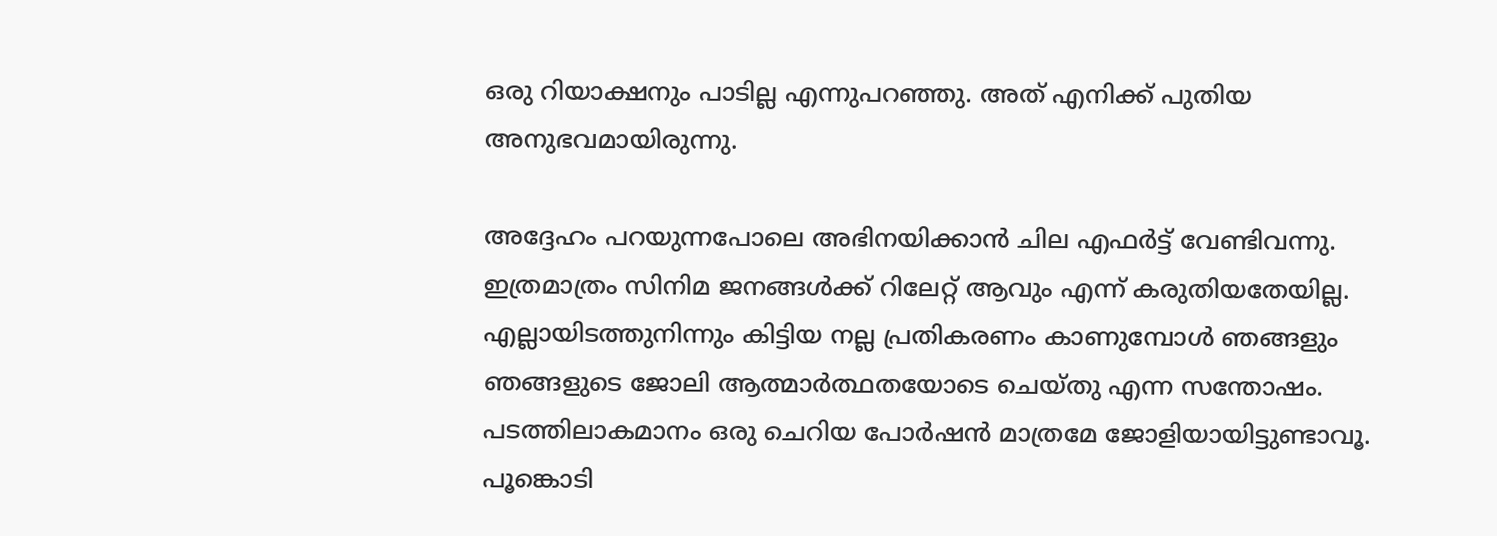ഒരു റിയാക്ഷനും പാടില്ല എന്നുപറഞ്ഞു. അത് എനിക്ക് പുതിയ അനുഭവമായിരുന്നു.

അദ്ദേഹം പറയുന്നപോലെ അഭിനയിക്കാന്‍ ചില എഫര്‍ട്ട് വേണ്ടിവന്നു. ഇത്രമാത്രം സിനിമ ജനങ്ങള്‍ക്ക് റിലേറ്റ് ആവും എന്ന് കരുതിയതേയില്ല. എല്ലായിടത്തുനിന്നും കിട്ടിയ നല്ല പ്രതികരണം കാണുമ്പോള്‍ ഞങ്ങളും ഞങ്ങളുടെ ജോലി ആത്മാര്‍ത്ഥതയോടെ ചെയ്തു എന്ന സന്തോഷം. പടത്തിലാകമാനം ഒരു ചെറിയ പോര്‍ഷന്‍ മാത്രമേ ജോളിയായിട്ടുണ്ടാവൂ. പൂങ്കൊടി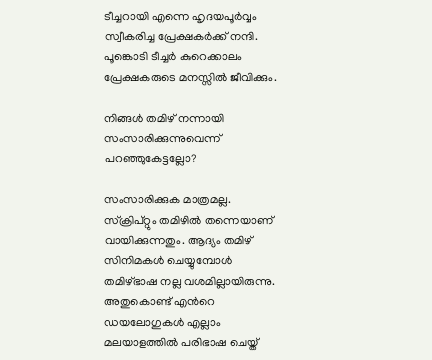ടീച്ചറായി എന്നെ ഹൃദയപൂര്‍വ്വം സ്വീകരിച്ച പ്രേക്ഷകര്‍ക്ക് നന്ദി. പൂങ്കൊടി ടീച്ചര്‍ കുറെക്കാലം പ്രേക്ഷകരുടെ മനസ്സില്‍ ജീവിക്കും.

നിങ്ങള്‍ തമിഴ് നന്നായി സംസാരിക്കുന്നുവെന്ന് പറഞ്ഞുകേട്ടല്ലോ?

സംസാരിക്കുക മാത്രമല്ല. സ്ക്രിപ്റ്റും തമിഴില്‍ തന്നെയാണ് വായിക്കുന്നതും. ആദ്യം തമിഴ് സിനിമകള്‍ ചെയ്യുമ്പോള്‍ തമിഴ്ഭാഷ നല്ല വശമില്ലായിരുന്നു. അതുകൊണ്ട് എന്‍റെ ഡയലോഗുകള്‍ എല്ലാം മലയാളത്തില്‍ പരിഭാഷ ചെയ്ത്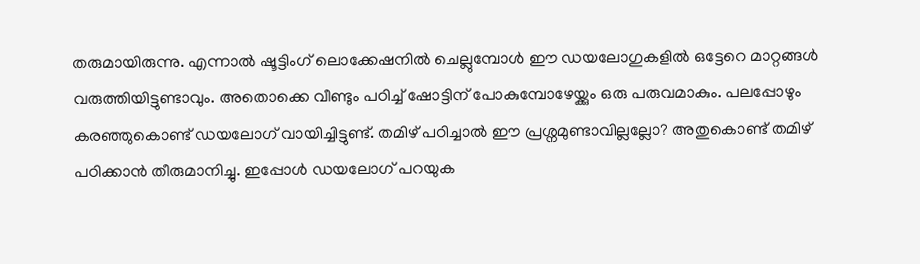തരുമായിരുന്നു. എന്നാല്‍ ഷൂട്ടിംഗ് ലൊക്കേഷനില്‍ ചെല്ലുമ്പോള്‍ ഈ ഡയലോഗുകളില്‍ ഒട്ടേറെ മാറ്റങ്ങള്‍ വരുത്തിയിട്ടുണ്ടാവും. അതൊക്കെ വീണ്ടും പഠിച്ച് ഷോട്ടിന് പോകുമ്പോഴേയ്ക്കും ഒരു പരുവമാകും. പലപ്പോഴും കരഞ്ഞുകൊണ്ട് ഡയലോഗ് വായിച്ചിട്ടുണ്ട്. തമിഴ് പഠിച്ചാല്‍ ഈ പ്രശ്നമുണ്ടാവില്ലല്ലോ? അതുകൊണ്ട് തമിഴ് പഠിക്കാന്‍ തീരുമാനിച്ചു. ഇപ്പോള്‍ ഡയലോഗ് പറയുക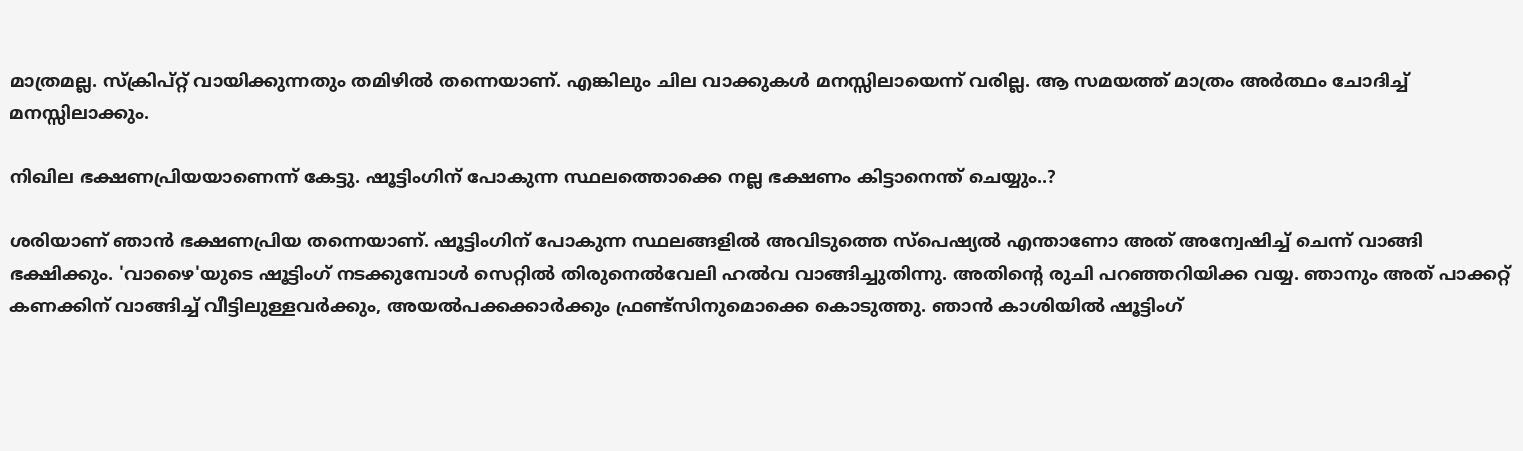മാത്രമല്ല. സ്ക്രിപ്റ്റ് വായിക്കുന്നതും തമിഴില്‍ തന്നെയാണ്. എങ്കിലും ചില വാക്കുകള്‍ മനസ്സിലായെന്ന് വരില്ല. ആ സമയത്ത് മാത്രം അര്‍ത്ഥം ചോദിച്ച് മനസ്സിലാക്കും.

നിഖില ഭക്ഷണപ്രിയയാണെന്ന് കേട്ടു. ഷൂട്ടിംഗിന് പോകുന്ന സ്ഥലത്തൊക്കെ നല്ല ഭക്ഷണം കിട്ടാനെന്ത് ചെയ്യും..?

ശരിയാണ് ഞാന്‍ ഭക്ഷണപ്രിയ തന്നെയാണ്. ഷൂട്ടിംഗിന് പോകുന്ന സ്ഥലങ്ങളില്‍ അവിടുത്തെ സ്പെഷ്യല്‍ എന്താണോ അത് അന്വേഷിച്ച് ചെന്ന് വാങ്ങി ഭക്ഷിക്കും. 'വാഴൈ'യുടെ ഷൂട്ടിംഗ് നടക്കുമ്പോള്‍ സെറ്റില്‍ തിരുനെല്‍വേലി ഹല്‍വ വാങ്ങിച്ചുതിന്നു. അതിന്‍റെ രുചി പറഞ്ഞറിയിക്ക വയ്യ. ഞാനും അത് പാക്കറ്റ് കണക്കിന് വാങ്ങിച്ച് വീട്ടിലുള്ളവര്‍ക്കും, അയല്‍പക്കക്കാര്‍ക്കും ഫ്രണ്ട്സിനുമൊക്കെ കൊടുത്തു. ഞാന്‍ കാശിയില്‍ ഷൂട്ടിംഗ്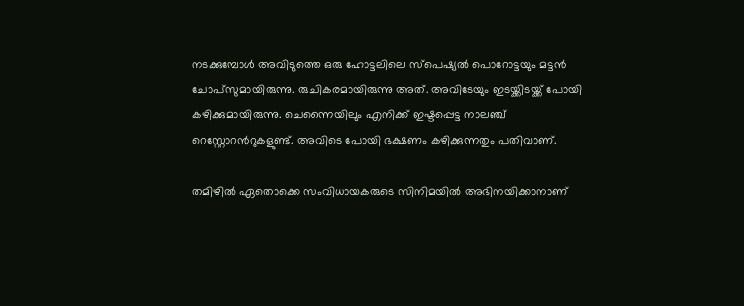നടക്കുമ്പോള്‍ അവിടുത്തെ ഒരു ഹോട്ടലിലെ സ്പെഷ്യല്‍ പൊറോട്ടയും മട്ടന്‍ ചോപ്സുമായിരുന്നു. രുചികരമായിരുന്നു അത്. അവിടേയും ഇടയ്ക്കിടയ്ക്ക് പോയി കഴിക്കുമായിരുന്നു. ചെന്നൈയിലും എനിക്ക് ഇഷ്ടപ്പെട്ട നാലഞ്ച് റെസ്റ്റോറന്‍റുകളുണ്ട്. അവിടെ പോയി ഭക്ഷണം കഴിക്കുന്നതും പതിവാണ്.

തമിഴില്‍ ഏതൊക്കെ സംവിധായകരുടെ സിനിമയില്‍ അഭിനയിക്കാനാണ്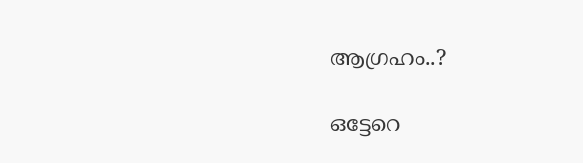ആഗ്രഹം..?

ഒട്ടേറെ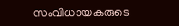സംവിധായകരുടെ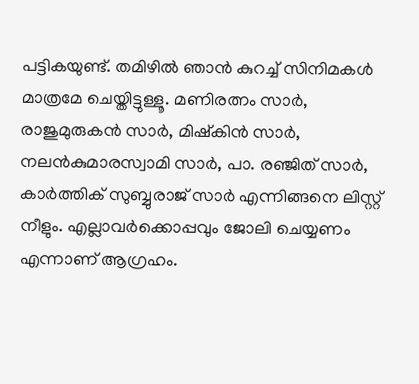പട്ടികയുണ്ട്. തമിഴില്‍ ഞാന്‍ കുറച്ച് സിനിമകള്‍ മാത്രമേ ചെയ്തിട്ടുള്ളൂ. മണിരത്നം സാര്‍, രാജുമുരുകന്‍ സാര്‍, മിഷ്കിന്‍ സാര്‍, നലന്‍കുമാരസ്വാമി സാര്‍, പാ. രഞ്ജിത് സാര്‍, കാര്‍ത്തിക് സുബ്ബുരാജ് സാര്‍ എന്നിങ്ങനെ ലിസ്റ്റ് നീളും. എല്ലാവര്‍ക്കൊപ്പവും ജോലി ചെയ്യണം എന്നാണ് ആഗ്രഹം.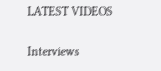LATEST VIDEOS

Interviews